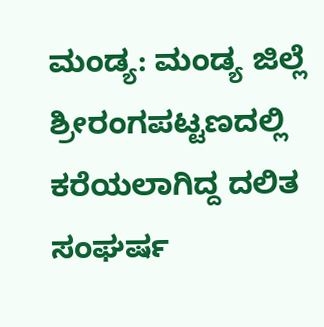ಮಂಡ್ಯ: ಮಂಡ್ಯ ಜಿಲ್ಲೆ ಶ್ರೀರಂಗಪಟ್ಟಣದಲ್ಲಿ ಕರೆಯಲಾಗಿದ್ದ ದಲಿತ ಸಂಘರ್ಷ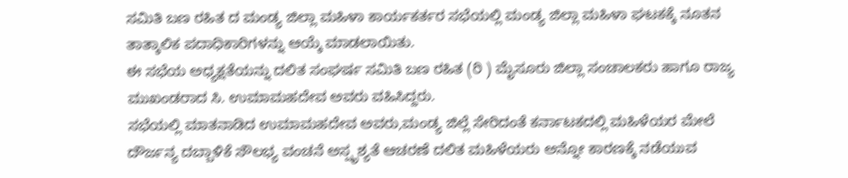ಸಮಿತಿ ಬಣ ರಹಿತ ದ ಮಂಡ್ಯ ಜಿಲ್ಲಾ ಮಹಿಳಾ ಕಾರ್ಯಕರ್ತರ ಸಭೆಯಲ್ಲಿ ಮಂಡ್ಯ ಜಿಲ್ಲಾ ಮಹಿಳಾ ಘಟಕಕ್ಕೆ ನೂತನ ತಾತ್ಕಾಲಿಕ ಪದಾಧಿಕಾರಿಗಳನ್ನು ಆಯ್ಕೆ ಮಾಡಲಾಯಿತು.
ಈ ಸಭೆಯ ಅಧ್ಯಕ್ಷತೆಯನ್ನು ದಲಿತ ಸಂಘರ್ಷ ಸಮಿತಿ ಬಣ ರಹಿತ (ರಿ ) ಮೈಸೂರು ಜಿಲ್ಲಾ ಸಂಚಾಲಕರು ಹಾಗೂ ರಾಜ್ಯ ಮುಖಂಡರಾದ ಸಿ. ಉಮಾಮಹದೇವ ಅವರು ವಹಿಸಿದ್ದರು.
ಸಭೆಯಲ್ಲಿ ಮಾತನಾಡಿದ ಉಮಾಮಹದೇವ ಅವರು,ಮಂಡ್ಯ ಜಿಲ್ಲೆ ಸೇರಿದಂತೆ ಕರ್ನಾಟಕದಲ್ಲಿ ಮಹಿಳೆಯರ ಮೇಲೆ ದೌರ್ಜನ್ಯ ದಬ್ಬಾಳಿಕೆ ಸೌಲಭ್ಯ ವಂಚನೆ ಅಸ್ಪೃಶ್ಯತೆ ಆಚರಣೆ ದಲಿತ ಮಹಿಳೆಯರು ಅನ್ನೋ ಕಾರಣಕ್ಕೆ ನಡೆಯುವ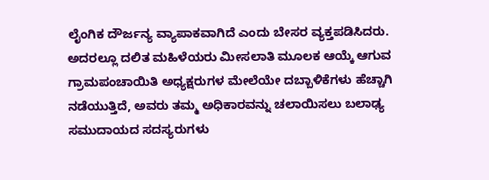ಲೈಂಗಿಕ ದೌರ್ಜನ್ಯ ವ್ಯಾಪಾಕವಾಗಿದೆ ಎಂದು ಬೇಸರ ವ್ಯಕ್ತಪಡಿಸಿದರು.
ಅದರಲ್ಲೂ ದಲಿತ ಮಹಿಳೆಯರು ಮೀಸಲಾತಿ ಮೂಲಕ ಆಯ್ಕೆ ಆಗುವ ಗ್ರಾಮಪಂಚಾಯಿತಿ ಅಧ್ಯಕ್ಷರುಗಳ ಮೇಲೆಯೇ ದಬ್ಬಾಳಿಕೆಗಳು ಹೆಚ್ಚಾಗಿ ನಡೆಯುತ್ತಿದೆ, ಅವರು ತಮ್ಮ ಅಧಿಕಾರವನ್ನು ಚಲಾಯಿಸಲು ಬಲಾಢ್ಯ ಸಮುದಾಯದ ಸದಸ್ಯರುಗಳು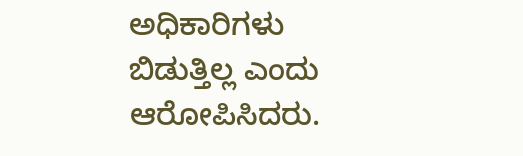ಅಧಿಕಾರಿಗಳು ಬಿಡುತ್ತಿಲ್ಲ ಎಂದು ಆರೋಪಿಸಿದರು.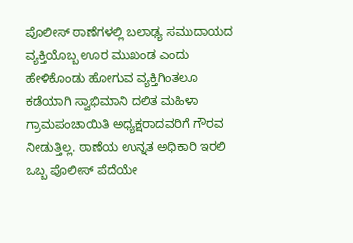ಪೊಲೀಸ್ ಠಾಣೆಗಳಲ್ಲಿ ಬಲಾಢ್ಯ ಸಮುದಾಯದ ವ್ಯಕ್ತಿಯೊಬ್ಬ ಊರ ಮುಖಂಡ ಎಂದು ಹೇಳಿಕೊಂಡು ಹೋಗುವ ವ್ಯಕ್ತಿಗಿಂತಲೂ ಕಡೆಯಾಗಿ ಸ್ವಾಭಿಮಾನಿ ದಲಿತ ಮಹಿಳಾ ಗ್ರಾಮಪಂಚಾಯಿತಿ ಅಧ್ಯಕ್ಷರಾದವರಿಗೆ ಗೌರವ ನೀಡುತ್ತಿಲ್ಲ. ಠಾಣೆಯ ಉನ್ನತ ಅಧಿಕಾರಿ ಇರಲಿ ಒಬ್ಬ ಪೊಲೀಸ್ ಪೆದೆಯೇ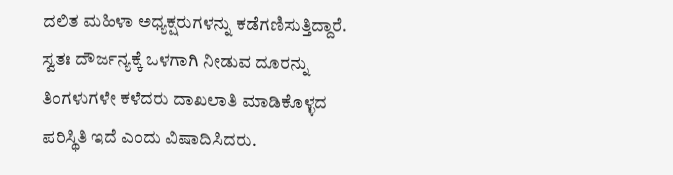ದಲಿತ ಮಹಿಳಾ ಅಧ್ಯಕ್ಷರುಗಳನ್ನು ಕಡೆಗಣಿಸುತ್ತಿದ್ದಾರೆ. ಸ್ವತಃ ದೌರ್ಜನ್ಯಕ್ಕೆ ಒಳಗಾಗಿ ನೀಡುವ ದೂರನ್ನು ತಿಂಗಳುಗಳೇ ಕಳೆದರು ದಾಖಲಾತಿ ಮಾಡಿಕೊಳ್ಳದ ಪರಿಸ್ಥಿತಿ ಇದೆ ಎಂದು ವಿಷಾದಿಸಿದರು.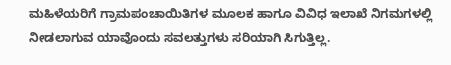ಮಹಿಳೆಯರಿಗೆ ಗ್ರಾಮಪಂಚಾಯಿತಿಗಳ ಮೂಲಕ ಹಾಗೂ ವಿವಿಧ ಇಲಾಖೆ ನಿಗಮಗಳಲ್ಲಿ ನೀಡಲಾಗುವ ಯಾವೊಂದು ಸವಲತ್ತುಗಳು ಸರಿಯಾಗಿ ಸಿಗುತ್ತಿಲ್ಲ.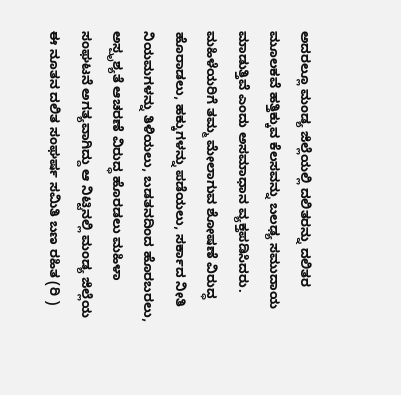ಅದರಲ್ಲೂ ಮಂಡ್ಯ ಜಿಲ್ಲೆಯಲ್ಲಿ ದಲಿತರನ್ನು ದಲಿತರ ಮೂಲಕವೆ ಹತ್ತಿಕ್ಕುವ ಕೆಲಸವನ್ನು ಬಲಢ್ಯ ಸಮುದಾಯ ಮಾಡುತ್ತಿವೆ ಎಂದು ಅಸಮಾಧಾನ ವ್ಯಕ್ತಪಡಿಸಿದರು.
ಮಹಿಳೆಯರಿಗೆ ತಮ್ಮ ಮೇಲಾಗುವ ಶೋಷಣೆ ವಿರುದ್ಧ ಹೊರಾಡಲು, ಹಕ್ಕುಗಳನ್ನು ಪಡೆಯಲು, ಸರ್ಕಾದ ನೀತಿ ನಿಯಮಗಳನ್ನು ತಿಳಿಯಲು, ಬಡತನದಿಂದ ಹೊರಬರಲು, ಅಸ್ಪೃಶ್ಯತೆ ಆಚರಣೆ ವಿರುದ್ಧ ಹೊರಡಲು ಮಹಿಳಾ ಸಂಘಟನೆ ಅಗತ್ಯವಾಗಿದ್ದು ಆ ನಿಟ್ಟಿನಲ್ಲಿ ಮಂಡ್ಯ ಜಿಲ್ಲೆಯ ಈ ನೂತನ ದಲಿತ ಸಂಘರ್ಷ ಸಮಿತಿ ಬಣ ರಹಿತ (ರಿ )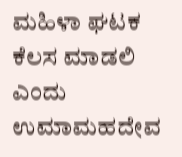ಮಹಿಳಾ ಘಟಕ ಕೆಲಸ ಮಾಡಲಿ ಎಂದು ಉಮಾಮಹದೇವ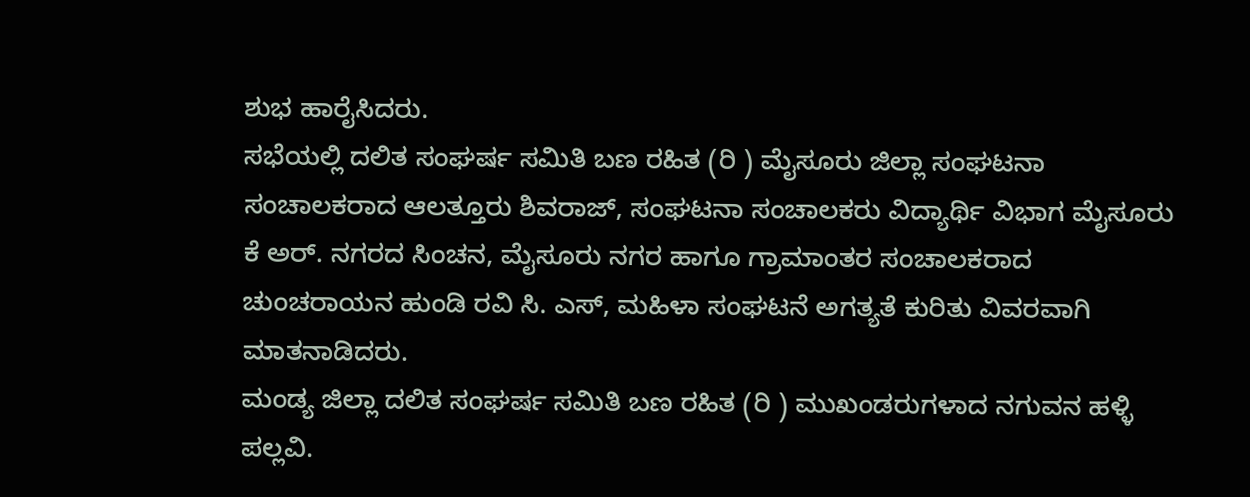ಶುಭ ಹಾರೈಸಿದರು.
ಸಭೆಯಲ್ಲಿ ದಲಿತ ಸಂಘರ್ಷ ಸಮಿತಿ ಬಣ ರಹಿತ (ರಿ ) ಮೈಸೂರು ಜಿಲ್ಲಾ ಸಂಘಟನಾ ಸಂಚಾಲಕರಾದ ಆಲತ್ತೂರು ಶಿವರಾಜ್, ಸಂಘಟನಾ ಸಂಚಾಲಕರು ವಿದ್ಯಾರ್ಥಿ ವಿಭಾಗ ಮೈಸೂರು ಕೆ ಅರ್. ನಗರದ ಸಿಂಚನ, ಮೈಸೂರು ನಗರ ಹಾಗೂ ಗ್ರಾಮಾಂತರ ಸಂಚಾಲಕರಾದ ಚುಂಚರಾಯನ ಹುಂಡಿ ರವಿ ಸಿ. ಎಸ್, ಮಹಿಳಾ ಸಂಘಟನೆ ಅಗತ್ಯತೆ ಕುರಿತು ವಿವರವಾಗಿ ಮಾತನಾಡಿದರು.
ಮಂಡ್ಯ ಜಿಲ್ಲಾ ದಲಿತ ಸಂಘರ್ಷ ಸಮಿತಿ ಬಣ ರಹಿತ (ರಿ ) ಮುಖಂಡರುಗಳಾದ ನಗುವನ ಹಳ್ಳಿ ಪಲ್ಲವಿ.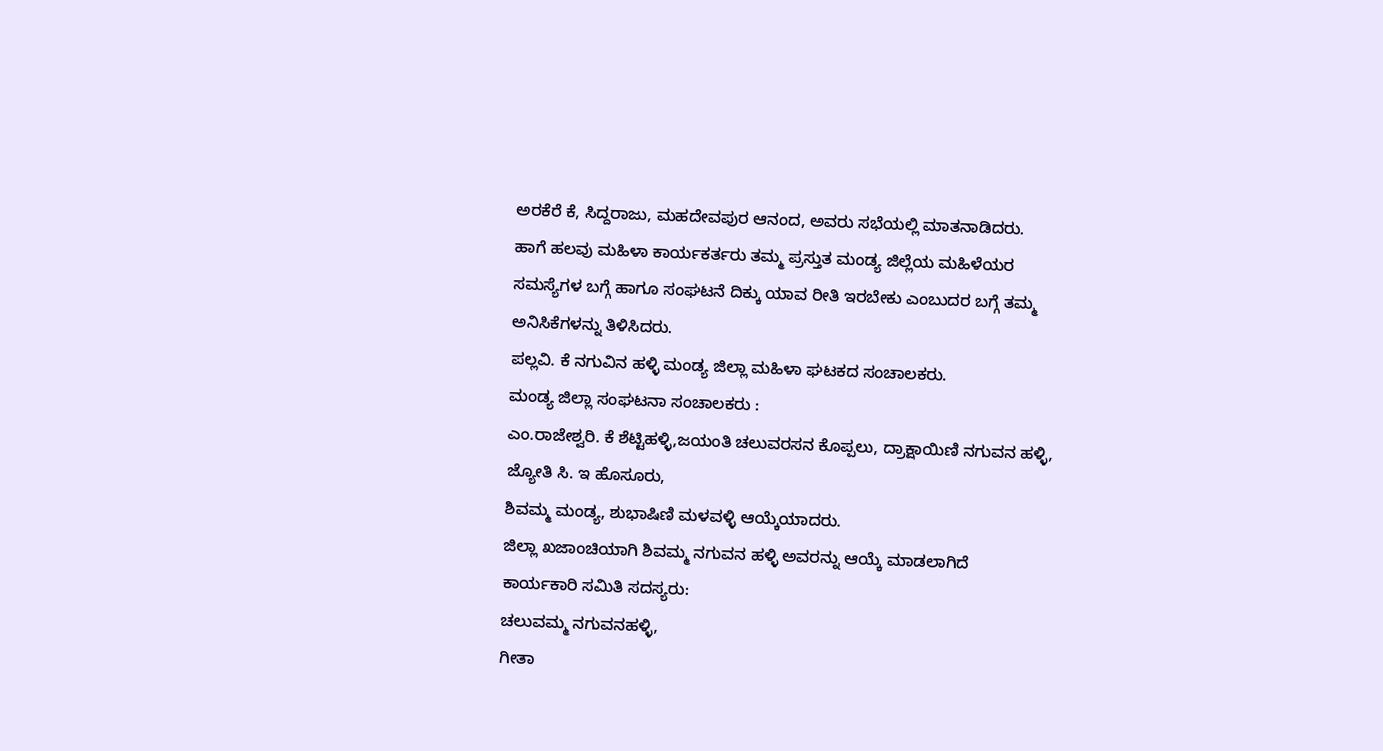ಅರಕೆರೆ ಕೆ, ಸಿದ್ದರಾಜು, ಮಹದೇವಪುರ ಆನಂದ, ಅವರು ಸಭೆಯಲ್ಲಿ ಮಾತನಾಡಿದರು.
ಹಾಗೆ ಹಲವು ಮಹಿಳಾ ಕಾರ್ಯಕರ್ತರು ತಮ್ಮ ಪ್ರಸ್ತುತ ಮಂಡ್ಯ ಜಿಲ್ಲೆಯ ಮಹಿಳೆಯರ ಸಮಸ್ಯೆಗಳ ಬಗ್ಗೆ ಹಾಗೂ ಸಂಘಟನೆ ದಿಕ್ಕು ಯಾವ ರೀತಿ ಇರಬೇಕು ಎಂಬುದರ ಬಗ್ಗೆ ತಮ್ಮ ಅನಿಸಿಕೆಗಳನ್ನು ತಿಳಿಸಿದರು.
ಪಲ್ಲವಿ. ಕೆ ನಗುವಿನ ಹಳ್ಳಿ ಮಂಡ್ಯ ಜಿಲ್ಲಾ ಮಹಿಳಾ ಘಟಕದ ಸಂಚಾಲಕರು.
ಮಂಡ್ಯ ಜಿಲ್ಲಾ ಸಂಘಟನಾ ಸಂಚಾಲಕರು :
ಎಂ.ರಾಜೇಶ್ವರಿ. ಕೆ ಶೆಟ್ಟಿಹಳ್ಳಿ,ಜಯಂತಿ ಚಲುವರಸನ ಕೊಪ್ಪಲು, ದ್ರಾಕ್ಷಾಯಿಣಿ ನಗುವನ ಹಳ್ಳಿ, ಜ್ಯೋತಿ ಸಿ. ಇ ಹೊಸೂರು,
ಶಿವಮ್ಮ ಮಂಡ್ಯ, ಶುಭಾಷಿಣಿ ಮಳವಳ್ಳಿ ಆಯ್ಕೆಯಾದರು.
ಜಿಲ್ಲಾ ಖಜಾಂಚಿಯಾಗಿ ಶಿವಮ್ಮ ನಗುವನ ಹಳ್ಳಿ ಅವರನ್ನು ಆಯ್ಕೆ ಮಾಡಲಾಗಿದೆ
ಕಾರ್ಯಕಾರಿ ಸಮಿತಿ ಸದಸ್ಯರು:
ಚಲುವಮ್ಮ ನಗುವನಹಳ್ಳಿ,
ಗೀತಾ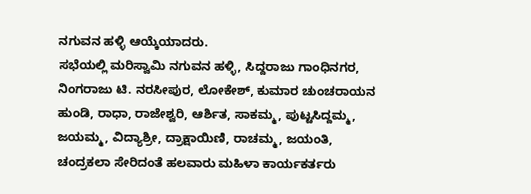ನಗುವನ ಹಳ್ಳಿ ಆಯ್ಕೆಯಾದರು.
ಸಭೆಯಲ್ಲಿ ಮರಿಸ್ವಾಮಿ ನಗುವನ ಹಳ್ಳಿ, ಸಿದ್ದರಾಜು ಗಾಂಧಿನಗರ, ನಿಂಗರಾಜು ಟಿ. ನರಸೀಪುರ, ಲೋಕೇಶ್, ಕುಮಾರ ಚುಂಚರಾಯನ ಹುಂಡಿ, ರಾಧಾ, ರಾಜೇಶ್ವರಿ, ಆರ್ಶಿತ, ಸಾಕಮ್ಮ, ಪುಟ್ಟಸಿದ್ದಮ್ಮ, ಜಯಮ್ಮ, ವಿದ್ಯಾಶ್ರೀ, ದ್ರಾಕ್ಷಾಯಿಣಿ, ರಾಚಮ್ಮ, ಜಯಂತಿ, ಚಂದ್ರಕಲಾ ಸೇರಿದಂತೆ ಹಲವಾರು ಮಹಿಳಾ ಕಾರ್ಯಕರ್ತರು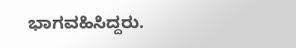ಭಾಗವಹಿಸಿದ್ದರು.